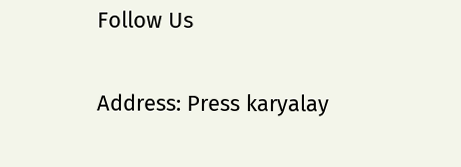Follow Us

Address: Press karyalay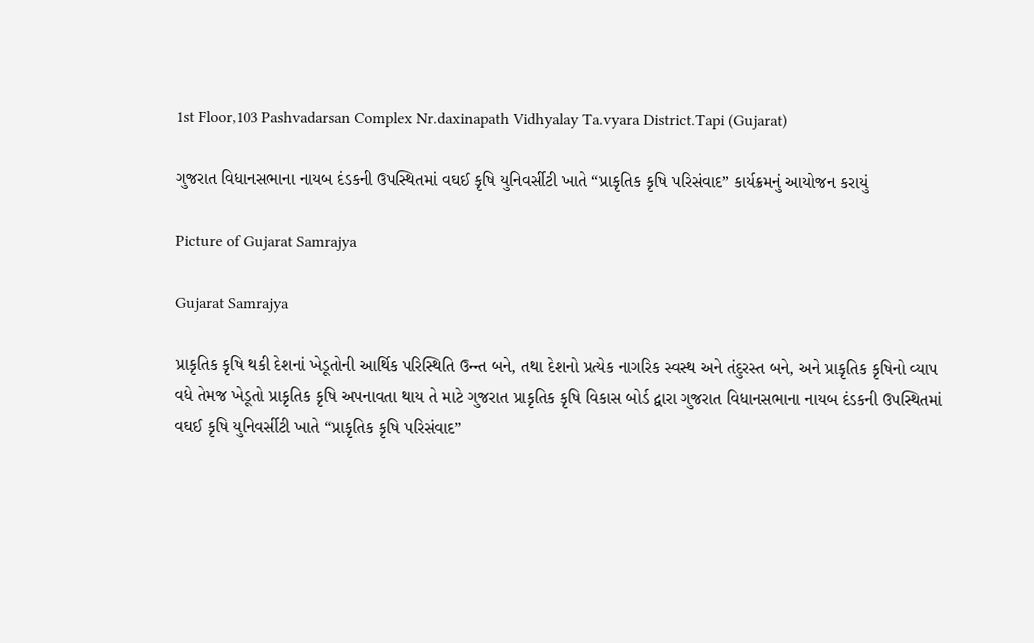1st Floor,103 Pashvadarsan Complex Nr.daxinapath Vidhyalay Ta.vyara District.Tapi (Gujarat)

ગુજરાત વિધાનસભાના નાયબ દંડકની ઉપસ્થિતમાં વઘઈ કૃષિ યુનિવર્સીટી ખાતે “પ્રાકૃતિક કૃષિ પરિસંવાદ” કાર્યક્રમનું આયોજન કરાયું

Picture of Gujarat Samrajya

Gujarat Samrajya

પ્રાકૃતિક કૃષિ થકી દેશનાં ખેડૂતોની આર્થિક પરિસ્થિતિ ઉન્ન્ત બને, તથા દેશનો પ્રત્યેક નાગરિક સ્વસ્થ અને તંદુરસ્ત બને, અને પ્રાકૃતિક કૃષિનો વ્યાપ વધે તેમજ ખેડૂતો પ્રાકૃતિક કૃષિ અપનાવતા થાય તે માટે ગુજરાત પ્રાકૃતિક કૃષિ વિકાસ બોર્ડ દ્વારા ગુજરાત વિધાનસભાના નાયબ દંડકની ઉપસ્થિતમાં વઘઈ કૃષિ યુનિવર્સીટી ખાતે “પ્રાકૃતિક કૃષિ પરિસંવાદ”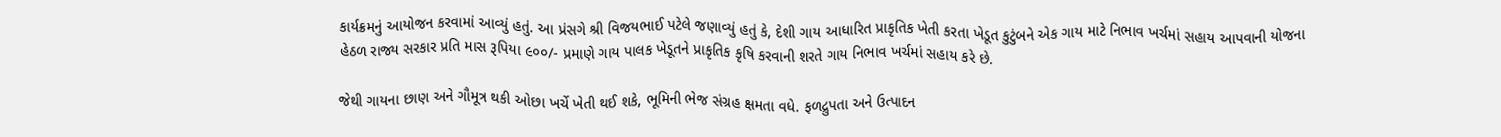કાર્યક્રમનું આયોજન કરવામાં આવ્યું હતું. આ પ્રંસગે શ્રી વિજયભાઈ પટેલે જણાવ્યું હતું કે, દેશી ગાય આધારિત પ્રાકૃતિક ખેતી કરતા ખેડૂત કુટુંબને એક ગાય માટે નિભાવ ખર્ચમાં સહાય આપવાની યોજના હેઠળ રાજ્ય સરકાર પ્રતિ માસ રૂપિયા ૯૦૦/- પ્રમાણે ગાય પાલક ખેડૂતને પ્રાકૃતિક કૃષિ કરવાની શરતે ગાય નિભાવ ખર્ચમાં સહાય કરે છે.

જેથી ગાયના છાણ અને ગૌમૂત્ર થકી ઓછા ખર્ચે ખેતી થઈ શકે, ભૂમિની ભેજ સંગ્રહ ક્ષમતા વધે. ફળદ્રુપતા અને ઉત્પાદન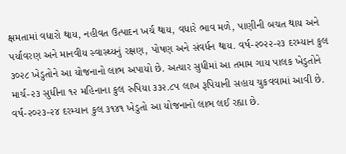ક્ષમતામાં વધારો થાય, નહીવત ઉત્પાદન ખર્ચ થાય, વધારે ભાવ મળે, પાણીની બચત થાય અને પર્યાવરણ અને માનવીય સ્વાસ્થ્યનું રક્ષણ, પોષણ અને સંવર્ધન થાય. વર્ષ-૨૦૨૨-૨૩ દરમ્યાન કુલ ૩૦૨૮ ખેડુતોને આ યોજનાનો લાભ અપાયો છે. અત્યાર સુધીમાં આ તમામ ગાય પાલક ખેડુતોને માર્ચ-૨૩ સુધીના ૧૨ મહિનાના કુલ રુપિયા ૩૩૨.૮૫ લાખ રૂપિયાની સહાય ચુકવવામાં આવી છે. વર્ષ-૨૦૨૩-૨૪ દરમ્યાન કુલ ૩૧૪૧ ખેડુતો આ યોજનાનો લાભ લઈ રહ્યા છે.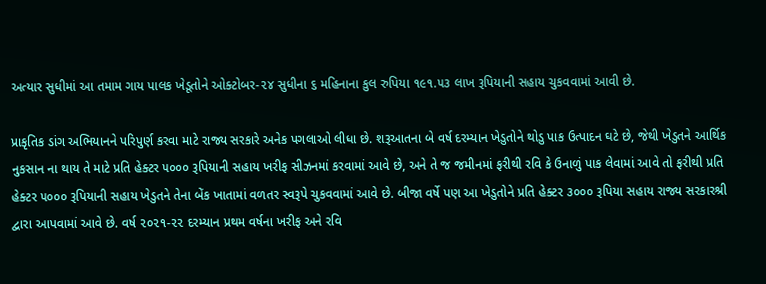અત્યાર સુધીમાં આ તમામ ગાય પાલક ખેડૂતોને ઓક્ટોબર-૨૪ સુધીના ૬ મહિનાના કુલ રુપિયા ૧૯૧.૫૩ લાખ રૂપિયાની સહાય ચુકવવામાં આવી છે.

પ્રાકૃતિક ડાંગ અભિયાનને પરિપુર્ણ કરવા માટે રાજ્ય સરકારે અનેક પગલાઓ લીધા છે. શરૂઆતના બે વર્ષ દરમ્યાન ખેડુતોને થોડુ પાક ઉત્પાદન ઘટે છે, જેથી ખેડુતને આર્થિક નુકસાન ના થાય તે માટે પ્રતિ હેક્ટર ૫૦૦૦ રૂપિયાની સહાય ખરીફ સીઝનમાં કરવામાં આવે છે, અને તે જ જમીનમાં ફરીથી રવિ કે ઉનાળું પાક લેવામાં આવે તો ફરીથી પ્રતિ હેક્ટર ૫૦૦૦ રૂપિયાની સહાય ખેડુતને તેના બેંક ખાતામાં વળતર સ્વરૂપે ચુકવવામાં આવે છે. બીજા વર્ષે પણ આ ખેડુતોને પ્રતિ હેક્ટર ૩૦૦૦ રૂપિયા સહાય રાજ્ય સરકારશ્રી દ્વારા આપવામાં આવે છે. વર્ષ ૨૦૨૧-૨૨ દરમ્યાન પ્રથમ વર્ષના ખરીફ અને રવિ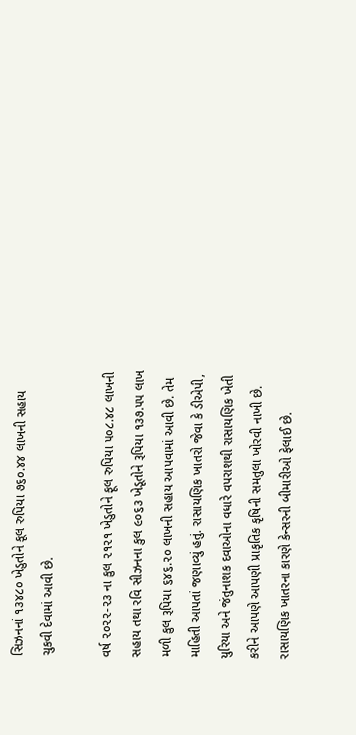સિઝનનાં ૧૩૪૮૦ ખેડુતોને કૂલ રુપિયા ૭૬૦.૪૪ લાખની સહાય ચુકવી દેવામાં આવી છે.

વર્ષ ૨૦૨૨-૨૩ ના કુલ ૨૧૨૧ ખેડુતોને ફૂલ રુપિયા ૫૦૮.૪૮ લાખની સહાય તથા રવિ સીઝનના કુલ ૯૦૬૩ ખેડૂતોને રૂપિયા ૧૩૭.૫૫ લાખ મળી કુલ રૂપિયા ૬૪૬.૨૦ લાખની સહાય આપવામાં આવી છે. તેમ માહિતી આપતાં જણાવ્યું હતું. રાસાયણિક ખાતરો જેવા કે ડીએપી, યુરિયા અને જંતુનાશક દવાઓના વધારે વપરાશથી રાસાયણિક ખેતી કરીને આપણે આપણી પ્રાકૃતિક કૃષિની સમતુલા ખોરવી નાખી છે. રાસાયણિક ખાતરના કારણે કેન્સરની બીમારીઓ ફેલાઈ છે.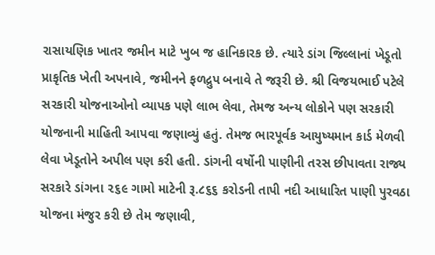રાસાયણિક ખાતર જમીન માટે ખુબ જ હાનિકારક છે. ત્યારે ડાંગ જિલ્લાનાં ખેડૂતો પ્રાકૃતિક ખેતી અપનાવે, જમીનને ફળદ્રુપ બનાવે તે જરૂરી છે. શ્રી વિજયભાઈ પટેલે સરકારી યોજનાઓનો વ્યાપક પણે લાભ લેવા, તેમજ અન્ય લોકોને પણ સરકારી યોજનાની માહિતી આપવા જણાવ્યું હતું. તેમજ ભારપૂર્વક આયુષ્યમાન કાર્ડ મેળવી લેવા ખેડૂતોને અપીલ પણ કરી હતી. ડાંગની વર્ષોની પાણીની તરસ છીપાવતા રાજ્ય સરકારે ડાંગના ૨૬૯ ગામો માટેની રૂ.૮૬૬ કરોડની તાપી નદી આધારિત પાણી પુરવઠા યોજના મંજુર કરી છે તેમ જણાવી,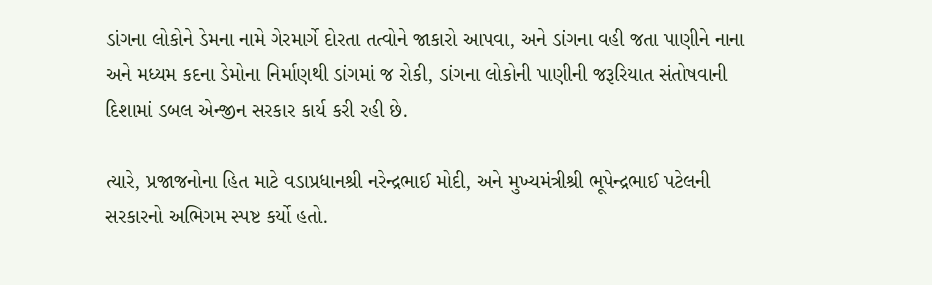ડાંગના લોકોને ડેમના નામે ગેરમાર્ગે દોરતા તત્વોને જાકારો આપવા, અને ડાંગના વહી જતા પાણીને નાના અને મધ્યમ કદના ડેમોના નિર્માણથી ડાંગમાં જ રોકી, ડાંગના લોકોની પાણીની જરૂરિયાત સંતોષવાની દિશામાં ડબલ એન્જીન સરકાર કાર્ય કરી રહી છે.

ત્યારે, પ્રજાજનોના હિત માટે વડાપ્રધાનશ્રી નરેન્દ્રભાઈ મોદી, અને મુખ્યમંત્રીશ્રી ભૂપેન્દ્રભાઈ પટેલની સરકારનો અભિગમ સ્પષ્ટ કર્યો હતો.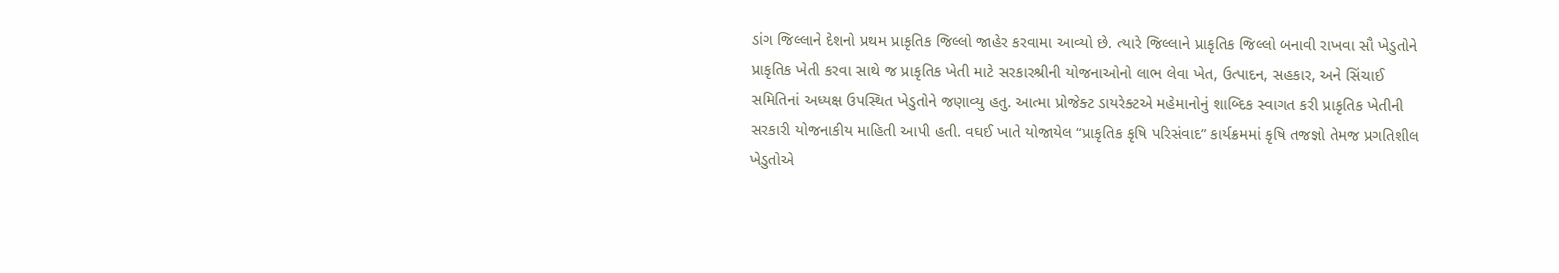ડાંગ જિલ્લાને દેશનો પ્રથમ પ્રાકૃતિક જિલ્લો જાહેર કરવામા આવ્યો છે. ત્યારે જિલ્લાને પ્રાકૃતિક જિલ્લો બનાવી રાખવા સૌ ખેડુતોને પ્રાકૃતિક ખેતી કરવા સાથે જ પ્રાકૃતિક ખેતી માટે સરકારશ્રીની યોજનાઓનો લાભ લેવા ખેત, ઉત્પાદન, સહકાર, અને સિંચાઈ સમિતિનાં અધ્યક્ષ ઉપસ્થિત ખેડુતોને જણાવ્યુ હતુ. આત્મા પ્રોજેક્ટ ડાયરેક્ટએ મહેમાનોનું શાબ્દિક સ્વાગત કરી પ્રાકૃતિક ખેતીની સરકારી યોજનાકીય માહિતી આપી હતી. વઘઈ ખાતે યોજાયેલ “પ્રાકૃતિક કૃષિ પરિસંવાદ” કાર્યક્રમમાં કૃષિ તજજ્ઞો તેમજ પ્રગતિશીલ ખેડુતોએ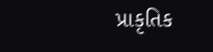પ્રાકૃતિક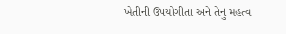ખેતીની ઉપયોગીતા અને તેનુ મહત્વ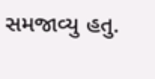સમજાવ્યુ હતુ.